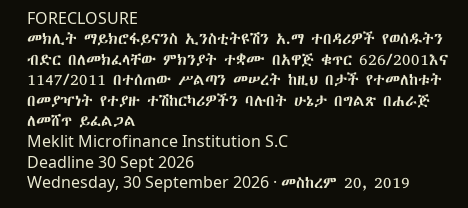FORECLOSURE
መክሊት ማይክሮፋይናንስ ኢንስቲትዩሽን አ.ማ ተበዳሪዎች የወሰዱትን ብድር በለመክፈላቸው ምክንያት ተቋሙ በአዋጅ ቁጥር 626/2001እና 1147/2011 በተሰጠው ሥልጣን መሠረት ከዚህ በታች የተመለከቱት በመያዣነት የተያዙ ተሽከርካሪዎችን ባሉበት ሁኔታ በግልጽ በሐራጅ ለመሸጥ ይፈልጋል
Meklit Microfinance Institution S.C
Deadline 30 Sept 2026
Wednesday, 30 September 2026 · መስከረም 20, 2019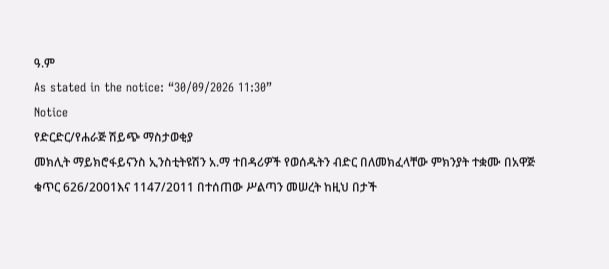ዓ.ም
As stated in the notice: “30/09/2026 11:30”
Notice
የድርድር/የሐራጅ ሽይጭ ማስታወቂያ
መክሊት ማይክሮፋይናንስ ኢንስቲትዩሽን አ.ማ ተበዳሪዎች የወሰዱትን ብድር በለመክፈላቸው ምክንያት ተቋሙ በአዋጅ ቁጥር 626/2001እና 1147/2011 በተሰጠው ሥልጣን መሠረት ከዚህ በታች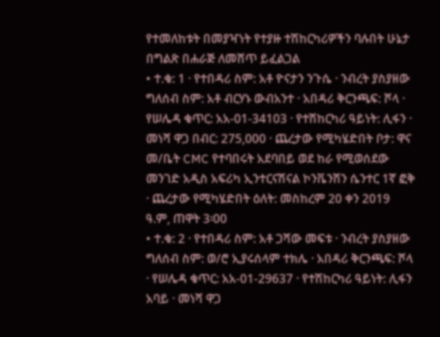የተመለከቱት በመያዣነት የተያዙ ተሽከርካሪዎችን ባሉበት ሁኔታ በግልጽ በሐራጅ ለመሸጥ ይፈልጋል
• ተ.ቁ: 1 · የተበዳሪ ስም: አቶ ዮናታን ንጉሴ · ንብረት ያስያዘው ግለሰብ ስም: አቶ ብርሃኑ ውብአንተ · አበዳሪ ቅርንጫፍ: ሾላ · የሠሌዳ ቁጥር: አአ-01-34103 · የተሽከርካሪ ዓይነት: ሊፋን · መነሻ ዋጋ በብር: 275,000 · ጨረታው የሚካሄድበት ቦታ: ዋና መ/ቤት CMC የተባበሩት አደባበይ ወደ ከራ የሚወሰደው መንገድ አዲስ አፍሪካ ኢንተርናሽናል ኮንቬንሽን ሴንተር 1ኛ ፎቅ · ጨረታው የሚካሄድበት ዕለት: መስከረም 20 ቀን 2019 ዓ.ም, ጠዋት 3፡00
• ተ.ቁ: 2 · የተበዳሪ ስም: አቶ ጋሻው መፍቱ · ንብረት ያስያዘው ግለሰብ ስም: ወ/ሮ ኢያሩሰላም ተክሌ · አበዳሪ ቅርንጫፍ: ሾላ · የሠሌዳ ቁጥር: አአ-01-29637 · የተሽከርካሪ ዓይነት: ሊፋን አባይ · መነሻ ዋጋ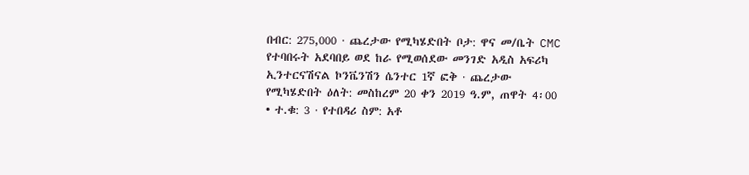በብር: 275,000 · ጨረታው የሚካሄድበት ቦታ: ዋና መ/ቤት CMC የተባበሩት አደባበይ ወደ ከራ የሚወሰደው መንገድ አዲስ አፍሪካ ኢንተርናሽናል ኮንቬንሽን ሴንተር 1ኛ ፎቅ · ጨረታው የሚካሄድበት ዕለት: መስከረም 20 ቀን 2019 ዓ.ም, ጠዋት 4፡00
• ተ.ቁ: 3 · የተበዳሪ ስም: አቶ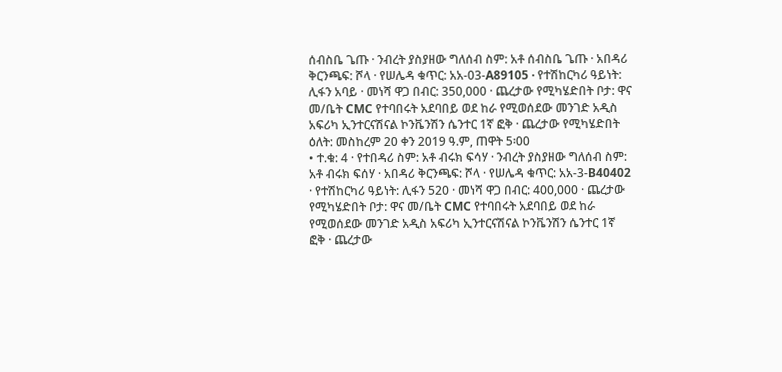ሰብስቤ ጌጡ · ንብረት ያስያዘው ግለሰብ ስም: አቶ ሰብስቤ ጌጡ · አበዳሪ ቅርንጫፍ: ሾላ · የሠሌዳ ቁጥር: አአ-03-A89105 · የተሽከርካሪ ዓይነት: ሊፋን አባይ · መነሻ ዋጋ በብር: 350,000 · ጨረታው የሚካሄድበት ቦታ: ዋና መ/ቤት CMC የተባበሩት አደባበይ ወደ ከራ የሚወሰደው መንገድ አዲስ አፍሪካ ኢንተርናሽናል ኮንቬንሽን ሴንተር 1ኛ ፎቅ · ጨረታው የሚካሄድበት ዕለት: መስከረም 20 ቀን 2019 ዓ.ም, ጠዋት 5፡00
• ተ.ቁ: 4 · የተበዳሪ ስም: አቶ ብሩክ ፍሳሃ · ንብረት ያስያዘው ግለሰብ ስም: አቶ ብሩክ ፍሰሃ · አበዳሪ ቅርንጫፍ: ሾላ · የሠሌዳ ቁጥር: አአ-3-B40402 · የተሽከርካሪ ዓይነት: ሊፋን 520 · መነሻ ዋጋ በብር: 400,000 · ጨረታው የሚካሄድበት ቦታ: ዋና መ/ቤት CMC የተባበሩት አደባበይ ወደ ከራ የሚወሰደው መንገድ አዲስ አፍሪካ ኢንተርናሽናል ኮንቬንሽን ሴንተር 1ኛ ፎቅ · ጨረታው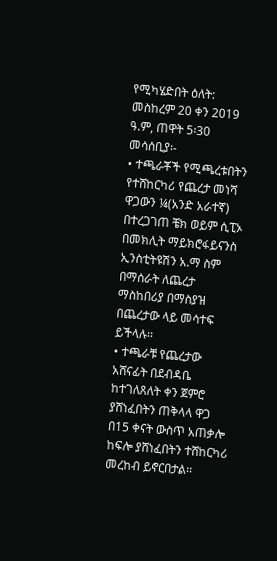የሚካሄድበት ዕለት: መስከረም 20 ቀን 2019 ዓ.ም, ጠዋት 5፡30
መሳሰቢያ፡-
• ተጫራቾች የሚጫረቱበትን የተሸከርካሪ የጨረታ መነሻ ዋጋውን ¼(አንድ አራተኛ) በተረጋገጠ ቼክ ወይም ሲፒኦ በመክሊት ማይክሮፋይናንስ ኢንስቲትዩሽን አ.ማ ስም በማሰራት ለጨረታ ማስከበሪያ በማስያዝ በጨረታው ላይ መሳተፍ ይችላሉ፡፡
• ተጫራቹ የጨረታው አሸናፊት በደብዳቤ ከተገለጸለት ቀን ጀምሮ ያሸነፈበትን ጠቅላላ ዋጋ በ15 ቀናት ውስጥ አጠቃሎ ከፍሎ ያሸነፈበትን ተሸከርካሪ መረከብ ይኖርበታል፡፡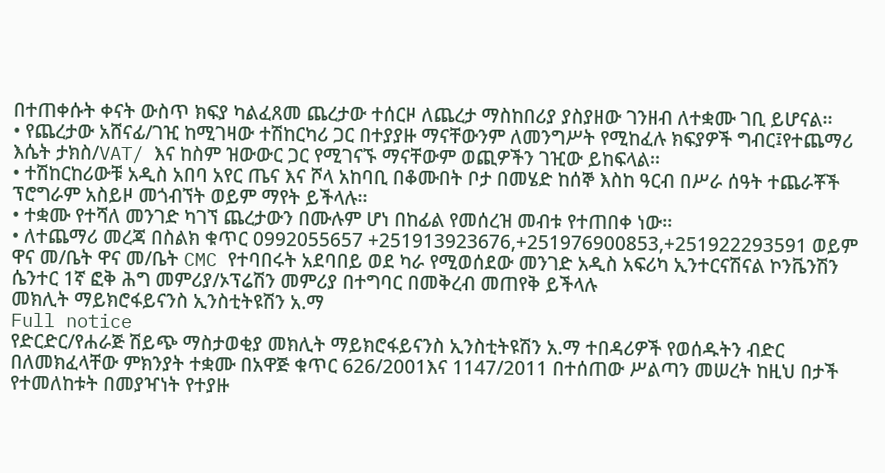በተጠቀሱት ቀናት ውስጥ ክፍያ ካልፈጸመ ጨረታው ተሰርዞ ለጨረታ ማስከበሪያ ያስያዘው ገንዘብ ለተቋሙ ገቢ ይሆናል፡፡
• የጨረታው አሸናፊ/ገዢ ከሚገዛው ተሽከርካሪ ጋር በተያያዙ ማናቸውንም ለመንግሥት የሚከፈሉ ክፍያዎች ግብር፤የተጨማሪ እሴት ታክስ/VAT/ እና ከስም ዝውውር ጋር የሚገናኙ ማናቸውም ወጪዎችን ገዢው ይከፍላል፡፡
• ተሽከርከሪውቹ አዲስ አበባ አየር ጤና እና ሾላ አከባቢ በቆሙበት ቦታ በመሄድ ከሰኞ እስከ ዓርብ በሥራ ሰዓት ተጨራቾች ፕሮግራም አስይዞ መጎብኘት ወይም ማየት ይችላሉ፡፡
• ተቋሙ የተሻለ መንገድ ካገኘ ጨረታውን በሙሉም ሆነ በከፊል የመሰረዝ መብቱ የተጠበቀ ነው፡፡
• ለተጨማሪ መረጃ በስልክ ቁጥር 0992055657 +251913923676,+251976900853,+251922293591 ወይም ዋና መ/ቤት ዋና መ/ቤት CMC የተባበሩት አደባበይ ወደ ካራ የሚወሰደው መንገድ አዲስ አፍሪካ ኢንተርናሽናል ኮንቬንሽን ሴንተር 1ኛ ፎቅ ሕግ መምሪያ/ኦፕሬሽን መምሪያ በተግባር በመቅረብ መጠየቅ ይችላሉ
መክሊት ማይክሮፋይናንስ ኢንስቲትዩሽን አ.ማ
Full notice
የድርድር/የሐራጅ ሽይጭ ማስታወቂያ መክሊት ማይክሮፋይናንስ ኢንስቲትዩሽን አ.ማ ተበዳሪዎች የወሰዱትን ብድር በለመክፈላቸው ምክንያት ተቋሙ በአዋጅ ቁጥር 626/2001እና 1147/2011 በተሰጠው ሥልጣን መሠረት ከዚህ በታች የተመለከቱት በመያዣነት የተያዙ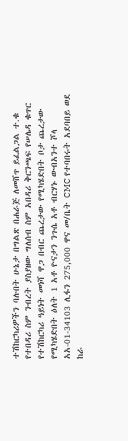ተሽከርካሪዎችን ባሉበት ሁኔታ በግልጽ በሐራጅ ለመሸጥ ይፈልጋል ተ.ቁ የተበዳሪ ስም ንብረት ያስያዘው ግለሰብ ስም አበዳሪ ቅርንጫፍ የሠሌዳ ቁጥር የተሽከርካሪ ዓይነት መነሻ ዋጋ በብር ጨረታው የሚካሄድበት ቦታ ጨረታው የሚካሄድበት ዕለት 1 አቶ ዮናታን ንጉሴ አቶ ብርሃኑ ውብአንተ ሾላ አአ-01-34103 ሊፋን 275,000 ዋና መ/ቤት CMC የተባበሩት አደባበይ ወደ ከራ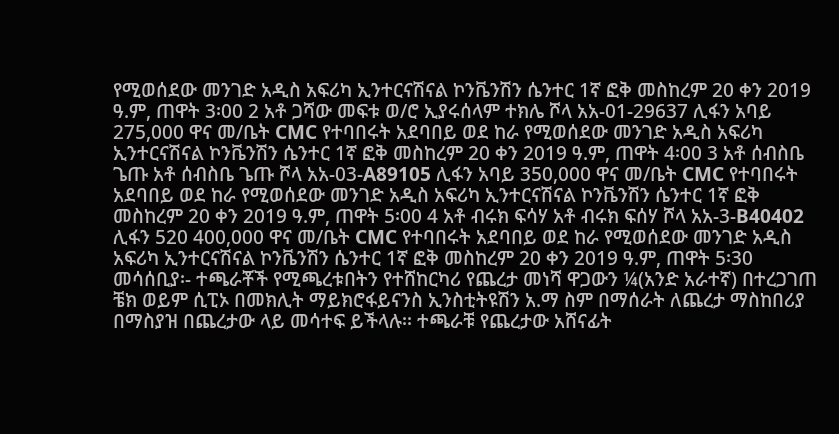የሚወሰደው መንገድ አዲስ አፍሪካ ኢንተርናሽናል ኮንቬንሽን ሴንተር 1ኛ ፎቅ መስከረም 20 ቀን 2019 ዓ.ም, ጠዋት 3፡00 2 አቶ ጋሻው መፍቱ ወ/ሮ ኢያሩሰላም ተክሌ ሾላ አአ-01-29637 ሊፋን አባይ 275,000 ዋና መ/ቤት CMC የተባበሩት አደባበይ ወደ ከራ የሚወሰደው መንገድ አዲስ አፍሪካ ኢንተርናሽናል ኮንቬንሽን ሴንተር 1ኛ ፎቅ መስከረም 20 ቀን 2019 ዓ.ም, ጠዋት 4፡00 3 አቶ ሰብስቤ ጌጡ አቶ ሰብስቤ ጌጡ ሾላ አአ-03-A89105 ሊፋን አባይ 350,000 ዋና መ/ቤት CMC የተባበሩት አደባበይ ወደ ከራ የሚወሰደው መንገድ አዲስ አፍሪካ ኢንተርናሽናል ኮንቬንሽን ሴንተር 1ኛ ፎቅ መስከረም 20 ቀን 2019 ዓ.ም, ጠዋት 5፡00 4 አቶ ብሩክ ፍሳሃ አቶ ብሩክ ፍሰሃ ሾላ አአ-3-B40402 ሊፋን 520 400,000 ዋና መ/ቤት CMC የተባበሩት አደባበይ ወደ ከራ የሚወሰደው መንገድ አዲስ አፍሪካ ኢንተርናሽናል ኮንቬንሽን ሴንተር 1ኛ ፎቅ መስከረም 20 ቀን 2019 ዓ.ም, ጠዋት 5፡30 መሳሰቢያ፡- ተጫራቾች የሚጫረቱበትን የተሸከርካሪ የጨረታ መነሻ ዋጋውን ¼(አንድ አራተኛ) በተረጋገጠ ቼክ ወይም ሲፒኦ በመክሊት ማይክሮፋይናንስ ኢንስቲትዩሽን አ.ማ ስም በማሰራት ለጨረታ ማስከበሪያ በማስያዝ በጨረታው ላይ መሳተፍ ይችላሉ፡፡ ተጫራቹ የጨረታው አሸናፊት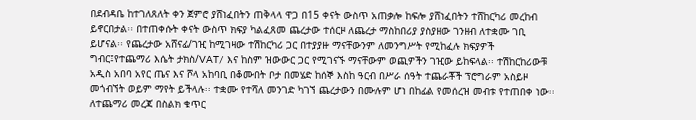በደብዳቤ ከተገለጸለት ቀን ጀምሮ ያሸነፈበትን ጠቅላላ ዋጋ በ15 ቀናት ውስጥ አጠቃሎ ከፍሎ ያሸነፈበትን ተሸከርካሪ መረከብ ይኖርበታል፡፡ በተጠቀሱት ቀናት ውስጥ ክፍያ ካልፈጸመ ጨረታው ተሰርዞ ለጨረታ ማስከበሪያ ያስያዘው ገንዘብ ለተቋሙ ገቢ ይሆናል፡፡ የጨረታው አሸናፊ/ገዢ ከሚገዛው ተሽከርካሪ ጋር በተያያዙ ማናቸውንም ለመንግሥት የሚከፈሉ ክፍያዎች ግብር፤የተጨማሪ እሴት ታክስ/VAT/ እና ከስም ዝውውር ጋር የሚገናኙ ማናቸውም ወጪዎችን ገዢው ይከፍላል፡፡ ተሽከርከሪውቹ አዲስ አበባ አየር ጤና እና ሾላ አከባቢ በቆሙበት ቦታ በመሄድ ከሰኞ እስከ ዓርብ በሥራ ሰዓት ተጨራቾች ፕሮግራም አስይዞ መጎብኘት ወይም ማየት ይችላሉ፡፡ ተቋሙ የተሻለ መንገድ ካገኘ ጨረታውን በሙሉም ሆነ በከፊል የመሰረዝ መብቱ የተጠበቀ ነው፡፡ ለተጨማሪ መረጃ በስልክ ቁጥር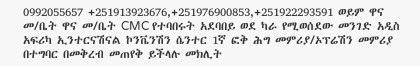0992055657 +251913923676,+251976900853,+251922293591 ወይም ዋና መ/ቤት ዋና መ/ቤት CMC የተባበሩት አደባበይ ወደ ካራ የሚወሰደው መንገድ አዲስ አፍሪካ ኢንተርናሽናል ኮንቬንሽን ሴንተር 1ኛ ፎቅ ሕግ መምሪያ/ኦፕሬሽን መምሪያ በተግባር በመቅረብ መጠየቅ ይችላሉ መክሊት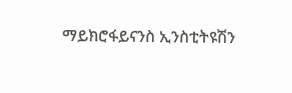ማይክሮፋይናንስ ኢንስቲትዩሽን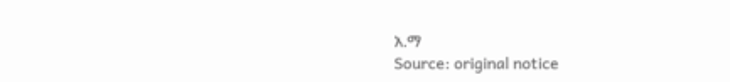አ.ማ
Source: original notice